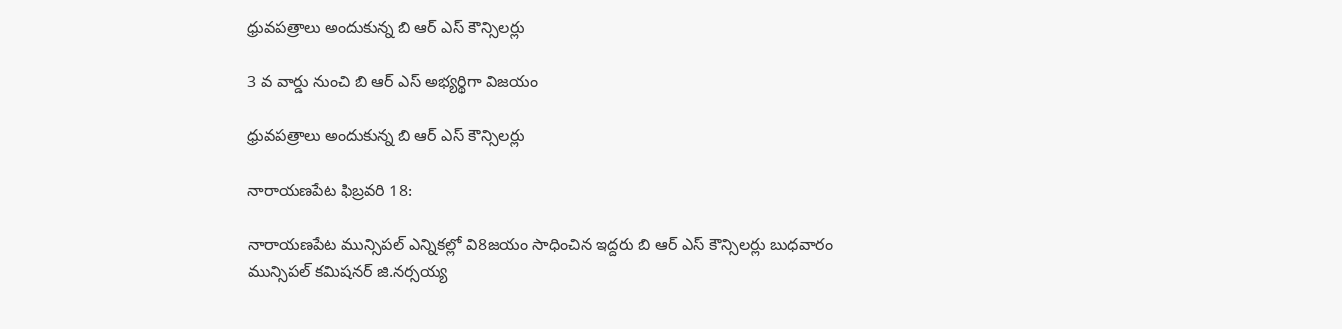ధ్రువపత్రాలు అందుకున్న బి ఆర్ ఎస్ కౌన్సిలర్లు

3 వ వార్డు నుంచి బి ఆర్ ఎస్ అభ్యర్థిగా విజయం

ధ్రువపత్రాలు అందుకున్న బి ఆర్ ఎస్ కౌన్సిలర్లు

నారాయణపేట ఫిబ్రవరి 18:

నారాయణపేట మున్సిపల్ ఎన్నికల్లో వి8జయం సాధించిన ఇద్దరు బి ఆర్ ఎస్ కౌన్సిలర్లు బుధవారం మున్సిపల్ కమిషనర్ జి.నర్సయ్య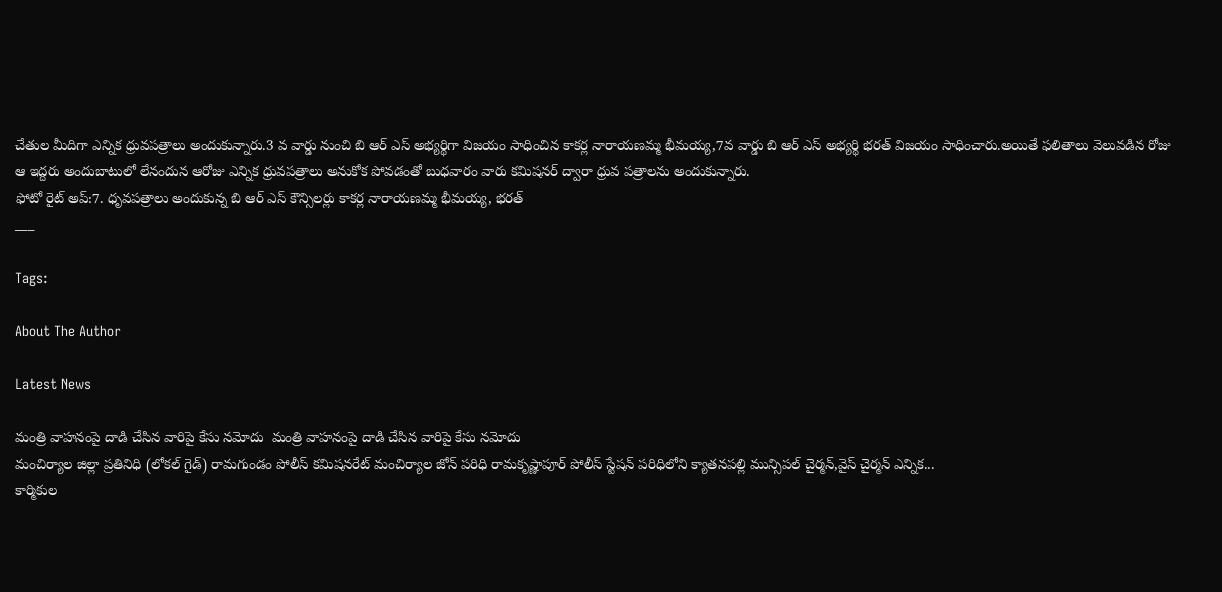చేతుల మీదిగా ఎన్నిక ధ్రువపత్రాలు అందుకున్నారు.3 వ వార్డు నుంచి బి ఆర్ ఎస్ అభ్యర్థిగా విజయం సాధించిన కాకర్ల నారాయణమ్మ భీమయ్య,7వ వార్డు బి ఆర్ ఎస్ అభ్యర్థి భరత్ విజయం సాధించారు.అయితే ఫలితాలు వెలువడిన రోజు ఆ ఇద్దరు అందుబాటులో లేనందున ఆరోజు ఎన్నిక ధ్రువపత్రాలు అనుకోక పోవడంతో బుధవారం వారు కమిషనర్ ద్వారా ధ్రువ పత్రాలను అందుకున్నారు.
ఫోటో రైట్ అప్:7. ధృవపత్రాలు అందుకున్న బి ఆర్ ఎస్ కౌన్సిలర్లు కాకర్ల నారాయణమ్మ భీమయ్య, భరత్
___

Tags:

About The Author

Latest News

మంత్రి వాహనంపై దాడి చేసిన వారిపై కేసు నమోదు  మంత్రి వాహనంపై దాడి చేసిన వారిపై కేసు నమోదు
మంచిర్యాల జిల్లా ప్రతినిధి (లోకల్ గైడ్) రామగుండం పోలీస్ కమిషనరేట్ మంచిర్యాల జోన్ పరిధి రామకృష్ణాపూర్ పోలీస్ స్టేషన్ పరిధిలోని క్యాతనపల్లి మున్సిపల్ చైర్మన్,వైస్ చైర్మన్ ఎన్నిక...
కార్మికుల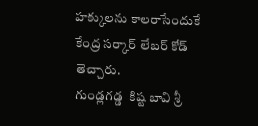హక్కులను కాలరాసేందుకే కేంద్ర సర్కార్ లేబర్ కోడ్ తెచ్చారు.
గుండ్లగడ్డ  కిష్ట బావి శ్రీ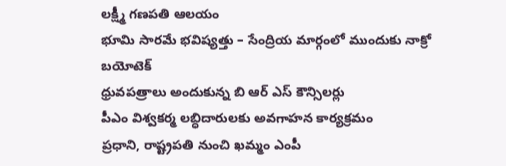లక్ష్మీ గణపతి ఆలయం
భూమి సారమే భవిష్యత్తు – సేంద్రియ మార్గంలో ముందుకు నాక్రో బయోటెక్
ధ్రువపత్రాలు అందుకున్న బి ఆర్ ఎస్ కౌన్సిలర్లు
పీఎం విశ్వకర్మ లబ్ధిదారులకు అవగాహన కార్యక్రమం
ప్రధాని, రాష్ట్రపతి నుంచి ఖమ్మం ఎంపీ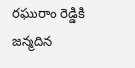రఘురాం రెడ్డికి జన్మదిన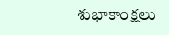శుభాకాంక్షలు